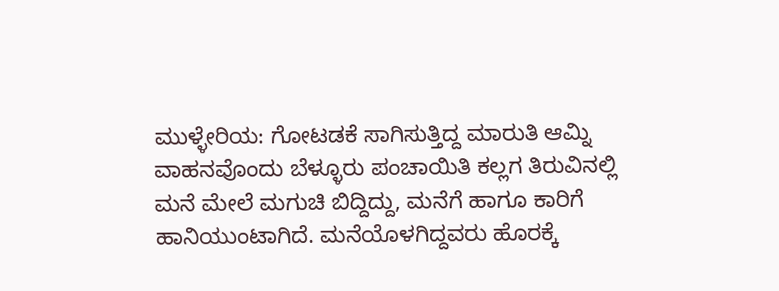ಮುಳ್ಳೇರಿಯ: ಗೋಟಡಕೆ ಸಾಗಿಸುತ್ತಿದ್ದ ಮಾರುತಿ ಆಮ್ನಿ ವಾಹನವೊಂದು ಬೆಳ್ಳೂರು ಪಂಚಾಯಿತಿ ಕಲ್ಲಗ ತಿರುವಿನಲ್ಲಿ ಮನೆ ಮೇಲೆ ಮಗುಚಿ ಬಿದ್ದಿದ್ದು, ಮನೆಗೆ ಹಾಗೂ ಕಾರಿಗೆ ಹಾನಿಯುಂಟಾಗಿದೆ. ಮನೆಯೊಳಗಿದ್ದವರು ಹೊರಕ್ಕೆ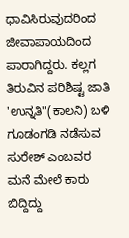ಧಾವಿಸಿರುವುದರಿಂದ ಜೀವಾಪಾಯದಿಂದ ಪಾರಾಗಿದ್ದರು. ಕಲ್ಲಗ ತಿರುವಿನ ಪರಿಶಿಷ್ಟ ಜಾತಿ 'ಉನ್ನತಿ"(ಕಾಲನಿ) ಬಳಿ ಗೂಡಂಗಡಿ ನಡೆಸುವ ಸುರೇಶ್ ಎಂಬವರ ಮನೆ ಮೇಲೆ ಕಾರು ಬಿದ್ದಿದ್ದು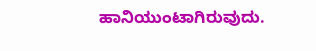ಹಾನಿಯುಂಟಾಗಿರುವುದು.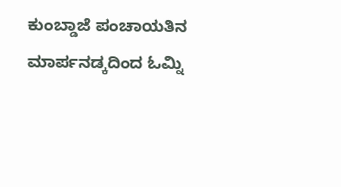ಕುಂಬ್ಡಾಜೆ ಪಂಚಾಯತಿನ ಮಾರ್ಪನಡ್ಕದಿಂದ ಓಮ್ನಿ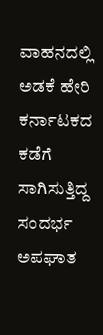ವಾಹನದಲ್ಲಿ ಅಡಕೆ ಹೇರಿ ಕರ್ನಾಟಕದ ಕಡೆಗೆ ಸಾಗಿಸುತ್ತಿದ್ದ ಸಂದರ್ಭ ಅಪಘಾತ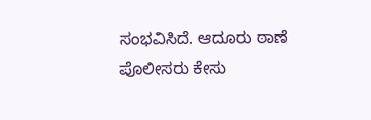ಸಂಭವಿಸಿದೆ. ಆದೂರು ಠಾಣೆ ಪೊಲೀಸರು ಕೇಸು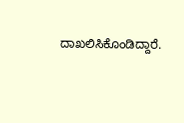ದಾಖಲಿಸಿಕೊಂಡಿದ್ದಾರೆ.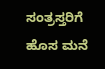ಸಂತ್ರಸ್ತರಿಗೆ ಹೊಸ ಮನೆ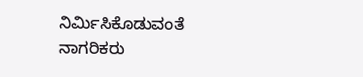ನಿರ್ಮಿಸಿಕೊಡುವಂತೆ ನಾಗರಿಕರು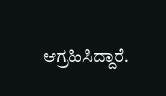ಆಗ್ರಹಿಸಿದ್ದಾರೆ.